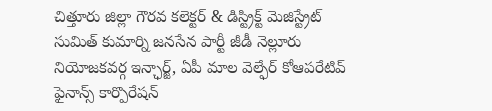చిత్తూరు జిల్లా గౌరవ కలెక్టర్ & డిస్ట్రిక్ట్ మెజిస్ట్రేట్ సుమిత్ కుమార్ని జనసేన పార్టీ జీడీ నెల్లూరు నియోజకవర్గ ఇన్ఛార్జ్, ఏపీ మాల వెల్ఫేర్ కోఆపరేటివ్ ఫైనాన్స్ కార్పొరేషన్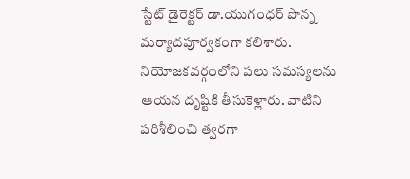స్టేట్ డైరెక్టర్ డా.యుగంధర్ పొన్న మర్యాదపూర్వకంగా కలిశారు. నియోజకవర్గంలోని పలు సమస్యలను ఆయన దృష్టికి తీసుకెళ్లారు. వాటిని పరిశీలించి త్వరగా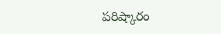పరిష్కారం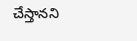చేస్తానని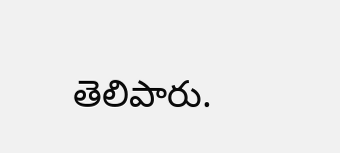తెలిపారు.